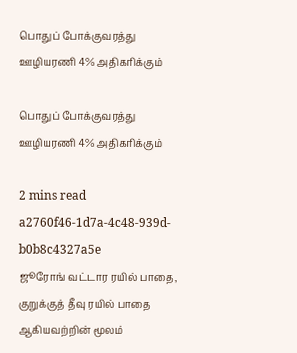பொதுப் போக்குவரத்து ஊழியரணி 4% அதிகரிக்கும்

பொதுப் போக்குவரத்து ஊழியரணி 4% அதிகரிக்கும்

2 mins read
a2760f46-1d7a-4c48-939d-b0b8c4327a5e
ஜூரோங் வட்டார ரயில் பாதை, குறுக்குத் தீவு ரயில் பாதை ஆகியவற்றின் மூலம்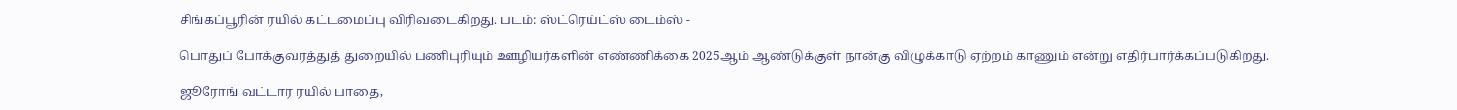சிங்கப்பூரின் ரயில் கட்டமைப்பு விரிவடைகிறது. படம்: ஸ்ட்ரெய்ட்ஸ் டைம்ஸ் -

பொதுப் போக்குவரத்துத் துறையில் பணிபுரியும் ஊழியர்களின் எண்ணிக்கை 2025ஆம் ஆண்டுக்குள் நான்கு விழுக்காடு ஏற்றம் காணும் என்று எதிர்பார்க்கப்படுகிறது.

ஜூரோங் வட்டார ரயில் பாதை,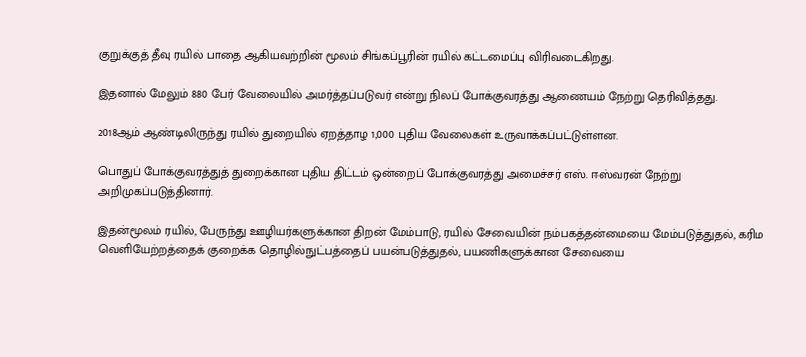குறுக்குத் தீவு ரயில் பாதை ஆகியவற்றின் மூலம் சிங்கப்பூரின் ரயில் கட்டமைப்பு விரிவடைகிறது.

இதனால் மேலும் 880 பேர் வேலையில் அமர்த்தப்படுவர் என்று நிலப் போக்குவரத்து ஆணையம் நேற்று தெரிவித்தது.

2018ஆம் ஆண்டிலிருந்து ரயில் துறையில் ஏறத்தாழ 1,000 புதிய வேலைகள் உருவாக்கப்பட்டுள்ளன.

பொதுப் போக்குவரத்துத் துறைக்கான புதிய திட்டம் ஒன்றைப் போக்குவரத்து அமைச்சர் எஸ். ஈஸ்வரன் நேற்று அறிமுகப்படுத்தினார்.

இதன்மூலம் ரயில், பேருந்து ஊழியர்களுக்கான திறன் மேம்பாடு, ரயில் சேவையின் நம்பகத்தன்மையை மேம்படுத்துதல், கரிம வெளியேற்றத்தைக் குறைக்க தொழில்நுட்பத்தைப் பயன்படுத்துதல், பயணிகளுக்கான சேவையை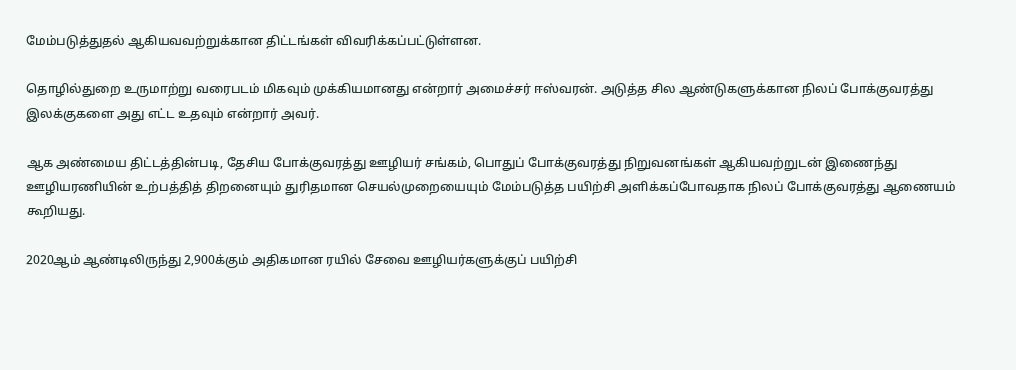மேம்படுத்துதல் ஆகியவவற்றுக்கான திட்டங்கள் விவரிக்கப்பட்டுள்ளன.

தொழில்துறை உருமாற்று வரைபடம் மிகவும் முக்கியமானது என்றார் அமைச்சர் ஈஸ்வரன். அடுத்த சில ஆண்டுகளுக்கான நிலப் போக்குவரத்து இலக்குகளை அது எட்ட உதவும் என்றார் அவர்.

ஆக அண்மைய திட்டத்தின்படி, தேசிய போக்குவரத்து ஊழியர் சங்கம், பொதுப் போக்குவரத்து நிறுவனங்கள் ஆகியவற்றுடன் இணைந்து ஊழியரணியின் உற்பத்தித் திறனையும் துரிதமான செயல்முறையையும் மேம்படுத்த பயிற்சி அளிக்கப்போவதாக நிலப் போக்குவரத்து ஆணையம் கூறியது.

2020ஆம் ஆண்டிலிருந்து 2,900க்கும் அதிகமான ரயில் சேவை ஊழியர்களுக்குப் பயிற்சி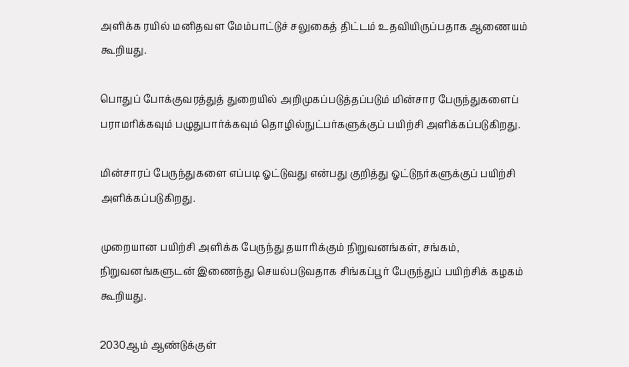அளிக்க ரயில் மனிதவள மேம்பாட்டுச் சலுகைத் திட்டம் உதவியிருப்பதாக ஆணையம் கூறியது.

பொதுப் போக்குவரத்துத் துறையில் அறிமுகப்படுத்தப்படும் மின்சார பேருந்துகளைப் பராமரிக்கவும் பழுதுபார்க்கவும் தொழில்நுட்பர்களுக்குப் பயிற்சி அளிக்கப்படுகிறது.

மின்சாரப் பேருந்துகளை எப்படி ஓட்டுவது என்பது குறித்து ஓட்டுநர்களுக்குப் பயிற்சி அளிக்கப்படுகிறது.

முறையான பயிற்சி அளிக்க பேருந்து தயாரிக்கும் நிறுவனங்கள், சங்கம், நிறுவனங்களுடன் இணைந்து செயல்படுவதாக சிங்கப்பூர் பேருந்துப் பயிற்சிக் கழகம் கூறியது.

2030ஆம் ஆண்டுக்குள்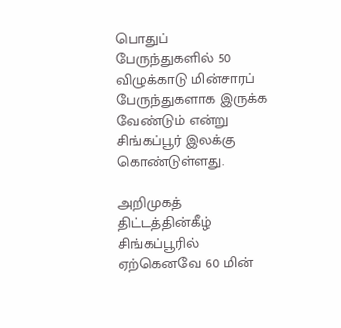பொதுப் பேருந்துகளில் 50 விழுக்காடு மின்சாரப் பேருந்துகளாக இருக்க வேண்டும் என்று சிங்கப்பூர் இலக்கு கொண்டுள்ளது.

அறிமுகத் திட்டத்தின்கீழ் சிங்கப்பூரில் ஏற்கெனவே 60 மின்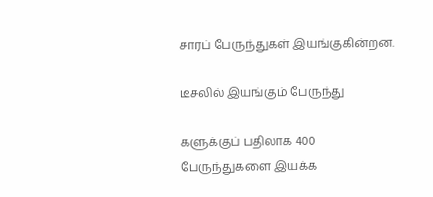சாரப் பேருந்துகள் இயங்குகின்றன.

டீசலில் இயங்கும் பேருந்து

களுக்குப் பதிலாக 400 பேருந்துகளை இயக்க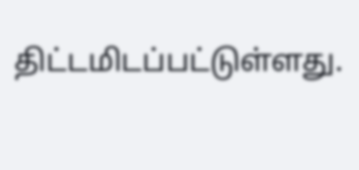திட்டமிடப்பட்டுள்ளது.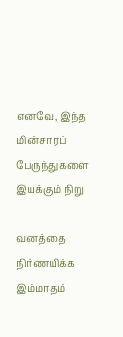எனவே, இந்த மின்சாரப் பேருந்துகளை இயக்கும் நிறு

வனத்தை நிர்ணயிக்க இம்மாதம்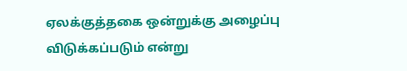ஏலக்குத்தகை ஒன்றுக்கு அழைப்பு விடுக்கப்படும் என்று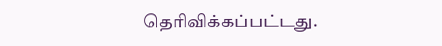தெரிவிக்கப்பட்டது.